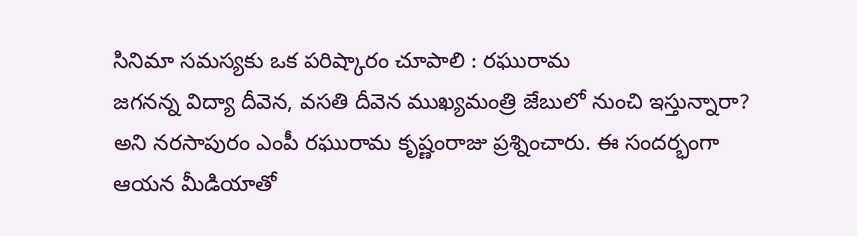సినిమా సమస్యకు ఒక పరిష్కారం చూపాలి : రఘురామ
జగనన్న విద్యా దీవెన, వసతి దీవెన ముఖ్యమంత్రి జేబులో నుంచి ఇస్తున్నారా? అని నరసాపురం ఎంపీ రఘురామ కృష్ణంరాజు ప్రశ్నించారు. ఈ సందర్భంగా ఆయన మీడియాతో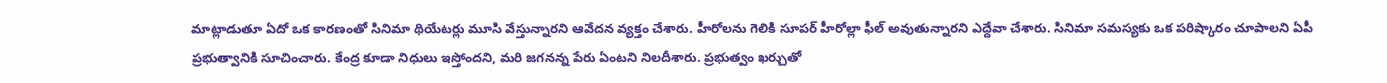మాట్లాడుతూ ఏదో ఒక కారణంతో సినిమా థియేటర్లు మూసి వేస్తున్నారని ఆవేదన వ్యక్తం చేశారు. హీరోలను గెలికి సూపర్ హీరోల్లా ఫీల్ అవుతున్నారని ఎద్దేవా చేశారు. సినిమా సమస్యకు ఒక పరిష్కారం చూపాలని ఏపీ ప్రభుత్వానికి సూచించారు. కేంద్ర కూడా నిధులు ఇస్తోందని, మరి జగనన్న పేరు ఏంటని నిలదీశారు. ప్రభుత్వం ఖర్చుతో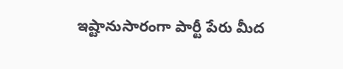ఇష్టానుసారంగా పార్టీ పేరు మీద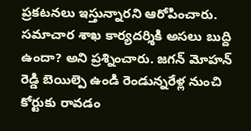ప్రకటనలు ఇస్తున్నారని ఆరోపించారు. సమాచార శాఖ కార్యదర్శికి అసలు బుద్ది ఉందా? అని ప్రశ్నించారు. జగన్ మోహన్ రెడ్డి బెయిల్పె ఉండి రెండున్నరేళ్ల నుంచి కోర్టుకు రావడం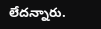లేదన్నారు.